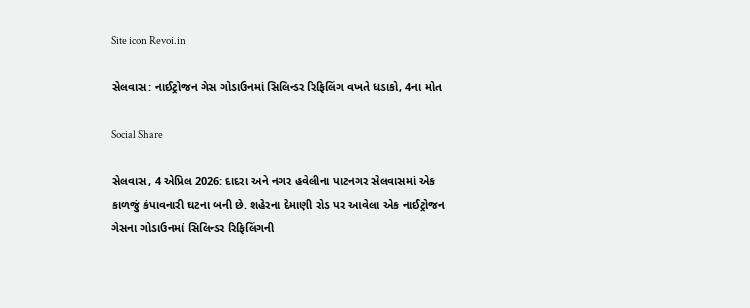Site icon Revoi.in

સેલવાસ: નાઈટ્રોજન ગેસ ગોડાઉનમાં સિલિન્ડર રિફિલિંગ વખતે ધડાકો, 4ના મોત

Social Share

સેલવાસ, 4 એપ્રિલ 2026: દાદરા અને નગર હવેલીના પાટનગર સેલવાસમાં એક કાળજું કંપાવનારી ઘટના બની છે. શહેરના દેમાણી રોડ પર આવેલા એક નાઈટ્રોજન ગેસના ગોડાઉનમાં સિલિન્ડર રિફિલિંગની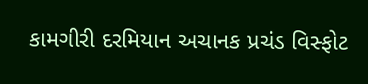કામગીરી દરમિયાન અચાનક પ્રચંડ વિસ્ફોટ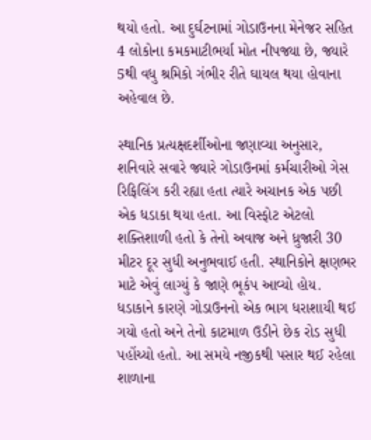થયો હતો. આ દુર્ઘટનામાં ગોડાઉનના મેનેજર સહિત 4 લોકોના કમકમાટીભર્યા મોત નીપજ્યા છે, જ્યારે 5થી વધુ શ્રમિકો ગંભીર રીતે ઘાયલ થયા હોવાના અહેવાલ છે.

સ્થાનિક પ્રત્યક્ષદર્શીઓના જણાવ્યા અનુસાર, શનિવારે સવારે જ્યારે ગોડાઉનમાં કર્મચારીઓ ગેસ રિફિલિંગ કરી રહ્યા હતા ત્યારે અચાનક એક પછી એક ધડાકા થયા હતા. આ વિસ્ફોટ એટલો શક્તિશાળી હતો કે તેનો અવાજ અને ધ્રુજારી 30 મીટર દૂર સુધી અનુભવાઈ હતી. સ્થાનિકોને ક્ષણભર માટે એવું લાગ્યું કે જાણે ભૂકંપ આવ્યો હોય. ધડાકાને કારણે ગોડાઉનનો એક ભાગ ધરાશાયી થઈ ગયો હતો અને તેનો કાટમાળ ઉડીને છેક રોડ સુધી પહોંચ્યો હતો. આ સમયે નજીકથી પસાર થઈ રહેલા શાળાના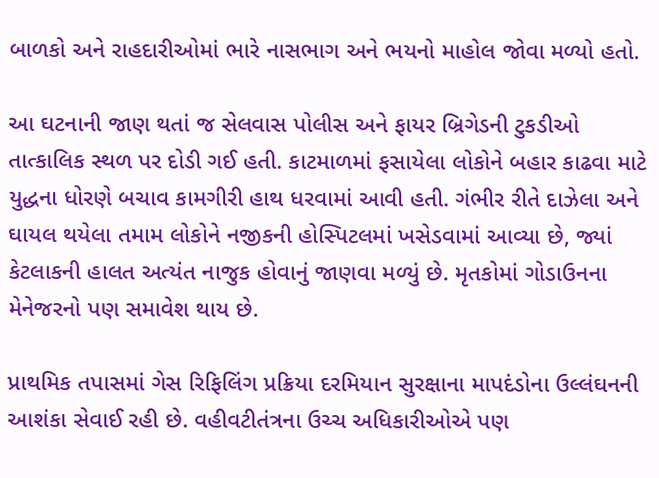બાળકો અને રાહદારીઓમાં ભારે નાસભાગ અને ભયનો માહોલ જોવા મળ્યો હતો.

આ ઘટનાની જાણ થતાં જ સેલવાસ પોલીસ અને ફાયર બ્રિગેડની ટુકડીઓ તાત્કાલિક સ્થળ પર દોડી ગઈ હતી. કાટમાળમાં ફસાયેલા લોકોને બહાર કાઢવા માટે યુદ્ધના ધોરણે બચાવ કામગીરી હાથ ધરવામાં આવી હતી. ગંભીર રીતે દાઝેલા અને ઘાયલ થયેલા તમામ લોકોને નજીકની હોસ્પિટલમાં ખસેડવામાં આવ્યા છે, જ્યાં કેટલાકની હાલત અત્યંત નાજુક હોવાનું જાણવા મળ્યું છે. મૃતકોમાં ગોડાઉનના મેનેજરનો પણ સમાવેશ થાય છે.

પ્રાથમિક તપાસમાં ગેસ રિફિલિંગ પ્રક્રિયા દરમિયાન સુરક્ષાના માપદંડોના ઉલ્લંઘનની આશંકા સેવાઈ રહી છે. વહીવટીતંત્રના ઉચ્ચ અધિકારીઓએ પણ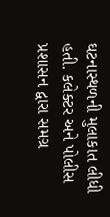ઘટનાસ્થળની મુલાકાત લીધી હતી. કલેક્ટર અને પોલીસ પ્રશાસન દ્વારા સમગ્ર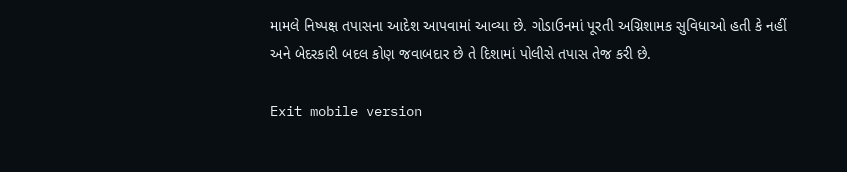મામલે નિષ્પક્ષ તપાસના આદેશ આપવામાં આવ્યા છે. ગોડાઉનમાં પૂરતી અગ્નિશામક સુવિધાઓ હતી કે નહીં અને બેદરકારી બદલ કોણ જવાબદાર છે તે દિશામાં પોલીસે તપાસ તેજ કરી છે.

Exit mobile version